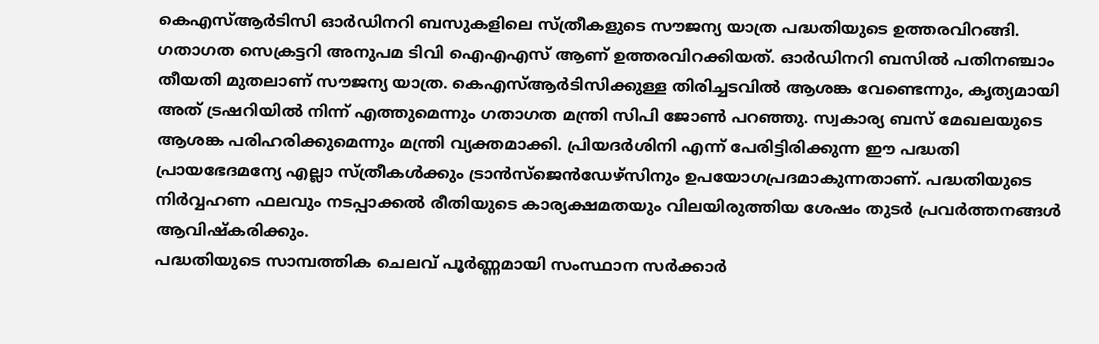കെഎസ്ആർടിസി ഓർഡിനറി ബസുകളിലെ സ്ത്രീകളുടെ സൗജന്യ യാത്ര പദ്ധതിയുടെ ഉത്തരവിറങ്ങി. ഗതാഗത സെക്രട്ടറി അനുപമ ടിവി ഐഎഎസ് ആണ് ഉത്തരവിറക്കിയത്. ഓർഡിനറി ബസിൽ പതിനഞ്ചാം തീയതി മുതലാണ് സൗജന്യ യാത്ര. കെഎസ്ആർടിസിക്കുള്ള തിരിച്ചടവിൽ ആശങ്ക വേണ്ടെന്നും, കൃത്യമായി അത് ട്രഷറിയിൽ നിന്ന് എത്തുമെന്നും ഗതാഗത മന്ത്രി സിപി ജോൺ പറഞ്ഞു. സ്വകാര്യ ബസ് മേഖലയുടെ ആശങ്ക പരിഹരിക്കുമെന്നും മന്ത്രി വ്യക്തമാക്കി. പ്രിയദർശിനി എന്ന് പേരിട്ടിരിക്കുന്ന ഈ പദ്ധതി പ്രായഭേദമന്യേ എല്ലാ സ്ത്രീകൾക്കും ട്രാൻസ്ജെൻഡേഴ്സിനും ഉപയോഗപ്രദമാകുന്നതാണ്. പദ്ധതിയുടെ നിർവ്വഹണ ഫലവും നടപ്പാക്കൽ രീതിയുടെ കാര്യക്ഷമതയും വിലയിരുത്തിയ ശേഷം തുടർ പ്രവർത്തനങ്ങൾ ആവിഷ്കരിക്കും.
പദ്ധതിയുടെ സാമ്പത്തിക ചെലവ് പൂർണ്ണമായി സംസ്ഥാന സർക്കാർ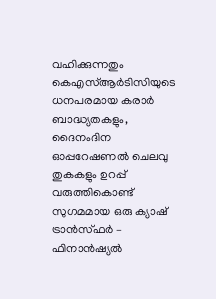വഹിക്കുന്നതും കെഎസ്ആർടിസിയുടെ ധനപരമായ കരാർ ബാദ്ധ്യതകളും, ദൈനംദിന ഓപ്പറേഷണൽ ചെലവു തുകകളും ഉറപ്പ് വരുത്തികൊണ്ട് സുഗമമായ ഒരു ക്യാഷ് ട്രാൻസ്ഫർ – ഫിനാൻഷ്യൽ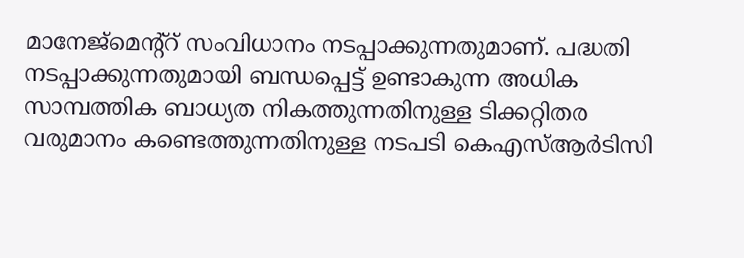മാനേജ്മെന്റ്റ് സംവിധാനം നടപ്പാക്കുന്നതുമാണ്. പദ്ധതി നടപ്പാക്കുന്നതുമായി ബന്ധപ്പെട്ട് ഉണ്ടാകുന്ന അധിക സാമ്പത്തിക ബാധ്യത നികത്തുന്നതിനുള്ള ടിക്കറ്റിതര വരുമാനം കണ്ടെത്തുന്നതിനുള്ള നടപടി കെഎസ്ആർടിസി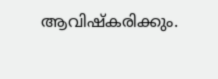ആവിഷ്കരിക്കും.